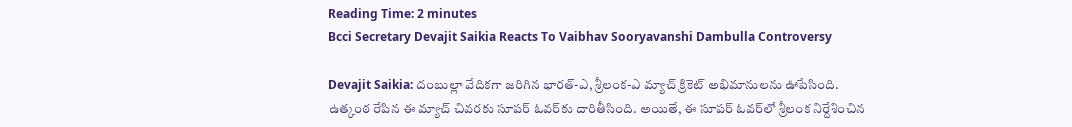Reading Time: 2 minutes
Bcci Secretary Devajit Saikia Reacts To Vaibhav Sooryavanshi Dambulla Controversy

Devajit Saikia: దంబుల్లా వేదికగా జరిగిన భారత్-ఎ, శ్రీలంక-ఎ మ్యాచ్ క్రికెట్ అభిమానులను ఊపేసింది. ఉత్కంఠ రేపిన ఈ మ్యాచ్ చివరకు సూపర్ ఓవర్‌కు దారితీసింది. అయితే, ఈ సూపర్ ఓవర్‌లో శ్రీలంక నిర్దేశించిన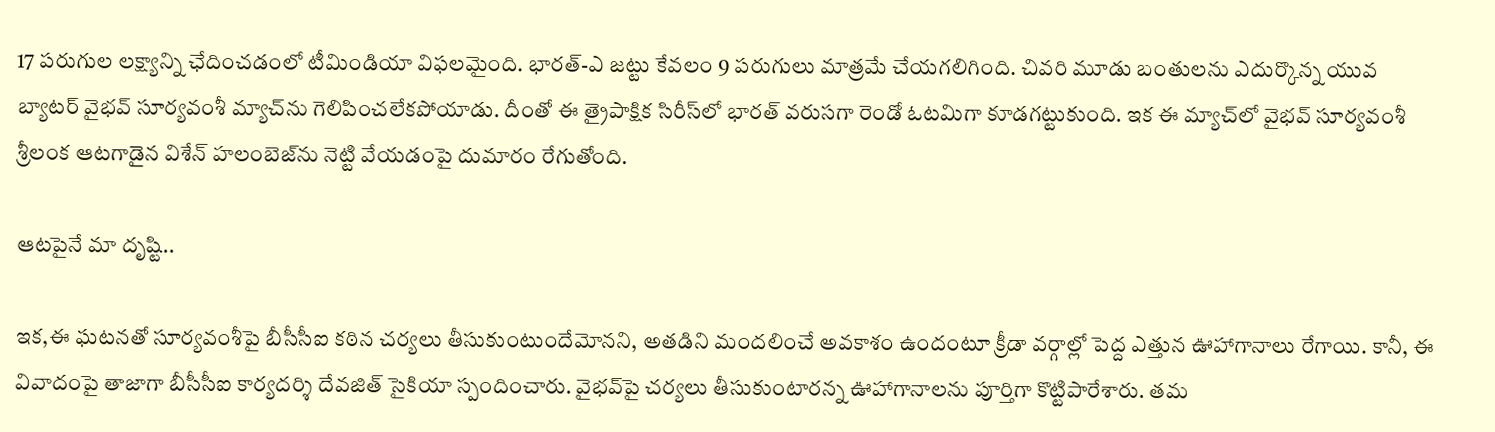17 పరుగుల లక్ష్యాన్ని ఛేదించడంలో టీమిండియా విఫలమైంది. భారత్-ఎ జట్టు కేవలం 9 పరుగులు మాత్రమే చేయగలిగింది. చివరి మూడు బంతులను ఎదుర్కొన్న యువ బ్యాటర్ వైభవ్ సూర్యవంశీ మ్యాచ్‌ను గెలిపించలేకపోయాడు. దీంతో ఈ త్రైపాక్షిక సిరీస్‌లో భారత్‌ వరుసగా రెండో ఓటమిగా కూడగట్టుకుంది. ఇక ఈ మ్యాచ్‌లో వైభవ్ సూర్యవంశీ శ్రీలంక ఆటగాడైన విశేన్ హలంబెజ్‌ను నెట్టి వేయడంపై దుమారం రేగుతోంది.

ఆటపైనే మా దృష్టి..

ఇక,ఈ ఘటనతో సూర్యవంశీపై బీసీసీఐ కఠిన చర్యలు తీసుకుంటుందేమోనని, అతడిని మందలించే అవకాశం ఉందంటూ క్రీడా వర్గాల్లో పెద్ద ఎత్తున ఊహాగానాలు రేగాయి. కానీ, ఈ వివాదంపై తాజాగా బీసీసీఐ కార్యదర్శి దేవజిత్ సైకియా స్పందించారు. వైభవ్‌పై చర్యలు తీసుకుంటారన్న ఊహాగానాలను పూర్తిగా కొట్టిపారేశారు. తమ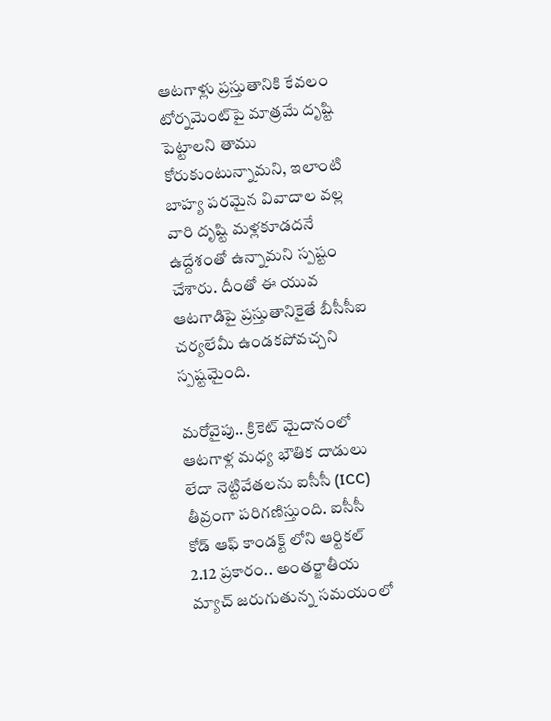ఆటగాళ్లు ప్రస్తుతానికి కేవలం టోర్నమెంట్‌పై మాత్రమే దృష్టి పెట్టాలని తాము కోరుకుంటున్నామని, ఇలాంటి బాహ్య పరమైన వివాదాల వల్ల వారి దృష్టి మళ్లకూడదనే ఉద్దేశంతో ఉన్నామని స్పష్టం చేశారు. దీంతో ఈ యువ ఆటగాడిపై ప్రస్తుతానికైతే బీసీసీఐ చర్యలేమీ ఉండకపోవచ్చని స్పష్టమైంది.

మరోవైపు.. క్రికెట్ మైదానంలో ఆటగాళ్ల మధ్య భౌతిక దాడులు లేదా నెట్టివేతలను ఐసీసీ (ICC) తీవ్రంగా పరిగణిస్తుంది. ఐసీసీ కోడ్ ఆఫ్ కాండక్ట్ లోని ఆర్టికల్ 2.12 ప్రకారం.. అంతర్జాతీయ మ్యాచ్ జరుగుతున్న సమయంలో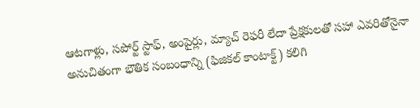ఆటగాళ్లు, సపోర్ట్ స్టాఫ్, అంపైర్లు, మ్యాచ్ రెఫరీ లేదా ప్రేక్షకులతో సహా ఎవరితోనైనా అనుచితంగా భౌతిక సంబంధాన్ని (ఫిజికల్ కాంటాక్ట్) కలిగి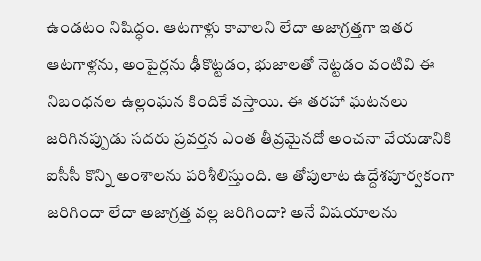ఉండటం నిషిద్ధం. ఆటగాళ్లు కావాలని లేదా అజాగ్రత్తగా ఇతర ఆటగాళ్లను, అంపైర్లను ఢీకొట్టడం, భుజాలతో నెట్టడం వంటివి ఈ నిబంధనల ఉల్లంఘన కిందికే వస్తాయి. ఈ తరహా ఘటనలు జరిగినప్పుడు సదరు ప్రవర్తన ఎంత తీవ్రమైనదో అంచనా వేయడానికి ఐసీసీ కొన్ని అంశాలను పరిశీలిస్తుంది. ఆ తోపులాట ఉద్దేశపూర్వకంగా జరిగిందా లేదా అజాగ్రత్త వల్ల జరిగిందా? అనే విషయాలను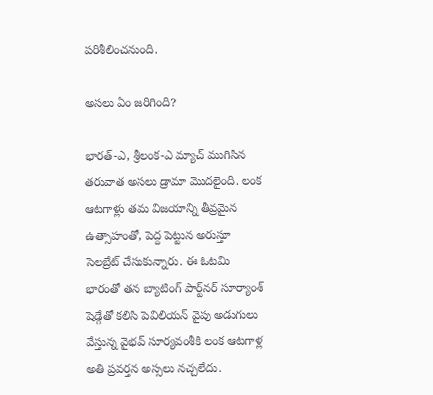పరిశీలించనుంది.

అసలు ఏం జరిగింది?

భారత్-ఎ, శ్రీలంక-ఎ మ్యాచ్ ముగిసిన తరువాత అసలు డ్రామా మొదలైంది. లంక ఆటగాళ్లు తమ విజయాన్ని తీవ్రమైన ఉత్సాహంతో, పెద్ద పెట్టున అరుస్తూ సెలబ్రేట్ చేసుకున్నారు. ఈ ఓటమి భారంతో తన బ్యాటింగ్ పార్ట్‌నర్ సూర్యాంశ్ షెడ్గేతో కలిసి పెవిలియన్ వైపు అడుగులు వేస్తున్న వైభవ్ సూర్యవంశీకి లంక ఆటగాళ్ల అతి ప్రవర్తన అస్సలు నచ్చలేదు.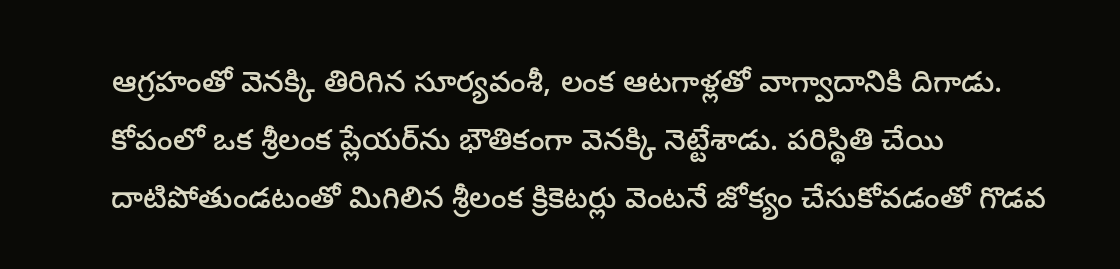ఆగ్రహంతో వెనక్కి తిరిగిన సూర్యవంశీ, లంక ఆటగాళ్లతో వాగ్వాదానికి దిగాడు. కోపంలో ఒక శ్రీలంక ప్లేయర్‌ను భౌతికంగా వెనక్కి నెట్టేశాడు. పరిస్థితి చేయి దాటిపోతుండటంతో మిగిలిన శ్రీలంక క్రికెటర్లు వెంటనే జోక్యం చేసుకోవడంతో గొడవ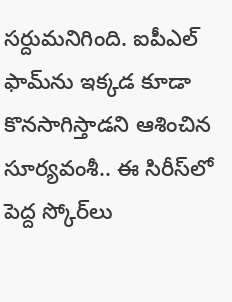సర్దుమనిగింది. ఐపీఎల్ ఫామ్‌ను ఇక్కడ కూడా కొనసాగిస్తాడని ఆశించిన సూర్యవంశీ.. ఈ సిరీస్‌లో పెద్ద స్కోర్‌లు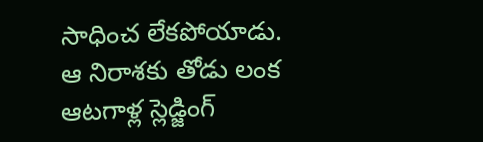సాధించ లేకపోయాడు. ఆ నిరాశకు తోడు లంక ఆటగాళ్ల స్లెడ్జింగ్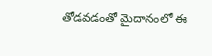తోడవడంతో మైదానంలో ఈ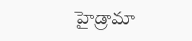హైడ్రామా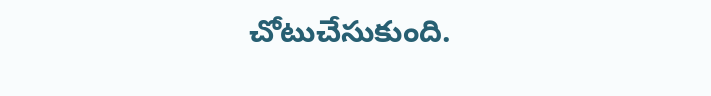చోటుచేసుకుంది.